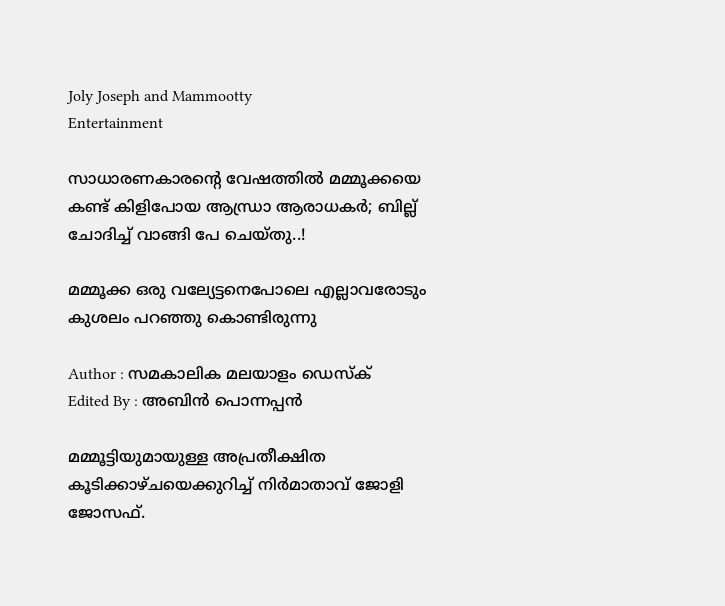Joly Joseph and Mammootty
Entertainment

സാധാരണകാരന്റെ വേഷത്തില്‍ മമ്മൂക്കയെ കണ്ട് കിളിപോയ ആന്ധ്രാ ആരാധകര്‍; ബില്ല് ചോദിച്ച് വാങ്ങി പേ ചെയ്തു..!

മമ്മൂക്ക ഒരു വല്യേട്ടനെപോലെ എല്ലാവരോടും കുശലം പറഞ്ഞു കൊണ്ടിരുന്നു

Author : സമകാലിക മലയാളം ഡെസ്ക്
Edited By : അബിന്‍ പൊന്നപ്പന്‍

മമ്മൂട്ടിയുമായുള്ള അപ്രതീക്ഷിത കൂടിക്കാഴ്ചയെക്കുറിച്ച് നിർമാതാവ് ജോളി ജോസഫ്.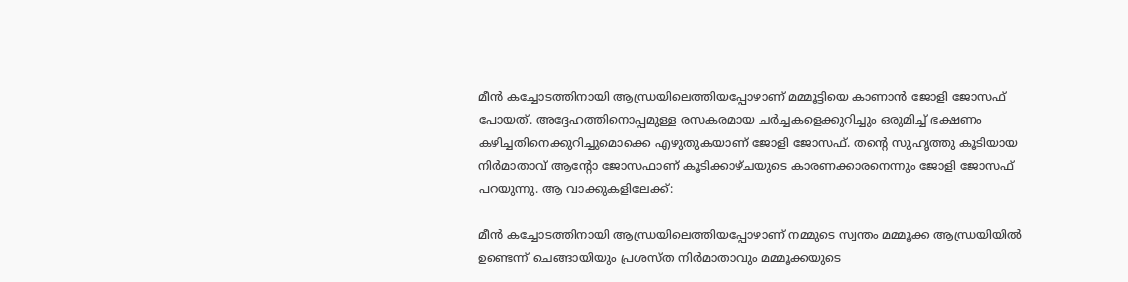മീന്‍ കച്ചോടത്തിനായി ആന്ധ്രയിലെത്തിയപ്പോഴാണ് മമ്മൂട്ടിയെ കാണാന്‍ ജോളി ജോസഫ് പോയത്. അദ്ദേഹത്തിനൊപ്പമുള്ള രസകരമായ ചര്‍ച്ചകളെക്കുറിച്ചും ഒരുമിച്ച് ഭക്ഷണം കഴിച്ചതിനെക്കുറിച്ചുമൊക്കെ എഴുതുകയാണ് ജോളി ജോസഫ്. തന്റെ സുഹൃത്തു കൂടിയായ നിര്‍മാതാവ് ആന്റോ ജോസഫാണ് കൂടിക്കാഴ്ചയുടെ കാരണക്കാരനെന്നും ജോളി ജോസഫ് പറയുന്നു. ആ വാക്കുകളിലേക്ക്:

മീന്‍ കച്ചോടത്തിനായി ആന്ധ്രയിലെത്തിയപ്പോഴാണ് നമ്മുടെ സ്വന്തം മമ്മൂക്ക ആന്ധ്രയിയില്‍ ഉണ്ടെന്ന് ചെങ്ങായിയും പ്രശസ്ത നിര്‍മാതാവും മമ്മൂക്കയുടെ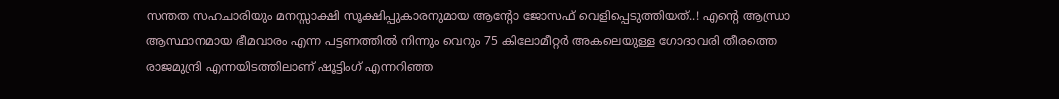സന്തത സഹചാരിയും മനസ്സാക്ഷി സൂക്ഷിപ്പുകാരനുമായ ആന്റോ ജോസഫ് വെളിപ്പെടുത്തിയത്..! എന്റെ ആന്ധ്രാ ആസ്ഥാനമായ ഭീമവാരം എന്ന പട്ടണത്തില്‍ നിന്നും വെറും 75 കിലോമീറ്റര്‍ അകലെയുള്ള ഗോദാവരി തീരത്തെ രാജമുന്ദ്രി എന്നയിടത്തിലാണ് ഷൂട്ടിംഗ് എന്നറിഞ്ഞ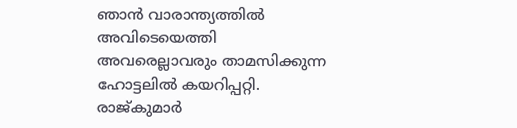ഞാന്‍ വാരാന്ത്യത്തില്‍ അവിടെയെത്തി അവരെല്ലാവരും താമസിക്കുന്ന ഹോട്ടലില്‍ കയറിപ്പറ്റി. രാജ്കുമാര്‍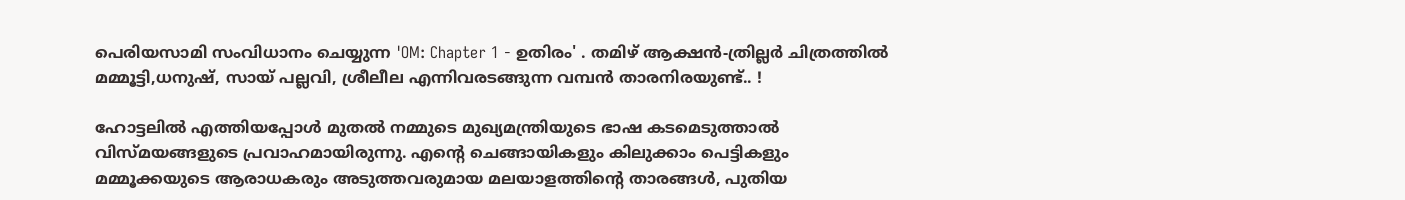പെരിയസാമി സംവിധാനം ചെയ്യുന്ന 'OM: Chapter 1 - ഉതിരം' . തമിഴ് ആക്ഷന്‍-ത്രില്ലര്‍ ചിത്രത്തില്‍ മമ്മൂട്ടി,ധനുഷ്, സായ് പല്ലവി, ശ്രീലീല എന്നിവരടങ്ങുന്ന വമ്പന്‍ താരനിരയുണ്ട്.. !

ഹോട്ടലില്‍ എത്തിയപ്പോള്‍ മുതല്‍ നമ്മുടെ മുഖ്യമന്ത്രിയുടെ ഭാഷ കടമെടുത്താല്‍ വിസ്മയങ്ങളുടെ പ്രവാഹമായിരുന്നു. എന്റെ ചെങ്ങായികളും കിലുക്കാം പെട്ടികളും മമ്മൂക്കയുടെ ആരാധകരും അടുത്തവരുമായ മലയാളത്തിന്റെ താരങ്ങള്‍, പുതിയ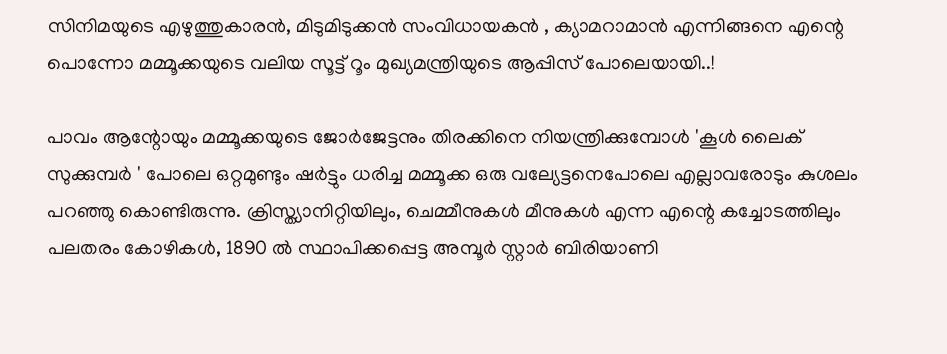സിനിമയുടെ എഴുത്തുകാരന്‍, മിടുമിടുക്കന്‍ സംവിധായകന്‍ , ക്യാമറാമാന്‍ എന്നിങ്ങനെ എന്റെ പൊന്നോ മമ്മൂക്കയുടെ വലിയ സൂട്ട് റൂം മുഖ്യമന്ത്രിയുടെ ആപ്പിസ് പോലെയായി..!

പാവം ആന്റോയും മമ്മൂക്കയുടെ ജോര്‍ജേട്ടനും തിരക്കിനെ നിയന്ത്രിക്കുമ്പോള്‍ 'കൂള്‍ ലൈക് സുക്കുമ്പര്‍ ' പോലെ ഒറ്റമുണ്ടും ഷര്‍ട്ടും ധരിച്ച മമ്മൂക്ക ഒരു വല്യേട്ടനെപോലെ എല്ലാവരോടും കുശലം പറഞ്ഞു കൊണ്ടിരുന്നു. ക്രിസ്ത്യാനിറ്റിയിലും, ചെമ്മീനുകള്‍ മീനുകള്‍ എന്ന എന്റെ കച്ചോടത്തിലും പലതരം കോഴികള്‍, 1890 ല്‍ സ്ഥാപിക്കപ്പെട്ട അമ്പൂര്‍ സ്റ്റാര്‍ ബിരിയാണി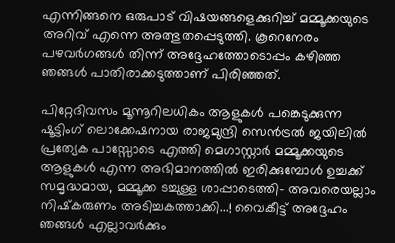എന്നിങ്ങനെ ഒരുപാട് വിഷയങ്ങളെക്കുറിച്ച് മമ്മൂക്കയുടെ അറിവ് എന്നെ അത്ഭുതപ്പെടുത്തി. കൂറെനേരം പഴവര്‍ഗങ്ങള്‍ തിന്ന് അദ്ദേഹത്തോടൊപ്പം കഴിഞ്ഞ ഞങ്ങള്‍ പാതിരാക്കടുത്താണ് പിരിഞ്ഞത്.

പിറ്റേദിവസം മൂന്നൂറിലധികം ആളുകള്‍ പങ്കെടുക്കുന്ന ഷൂട്ടിംഗ് ലൊക്കേഷനായ രാജമുന്ദ്രി സെന്‍ട്രല്‍ ജയിലില്‍ പ്രത്യേക പാസ്സോടെ എത്തി മെഗാസ്റ്റാര്‍ മമ്മൂക്കയുടെ ആളുകള്‍ എന്ന അഭിമാനത്തില്‍ ഇരിക്കുമ്പോള്‍ ഉച്ചക്ക് സമൃദ്ധമായ, മമ്മൂക്ക ടച്ചുള്ള ശാപ്പാടെത്തി- അവരെയല്ലാം നിഷ്‌കരുണം അടിച്ചകത്താക്കി...! വൈകീട്ട് അദ്ദേഹം ഞങ്ങള്‍ എല്ലാവര്‍ക്കും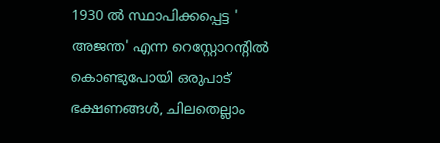1930 ല്‍ സ്ഥാപിക്കപ്പെട്ട ' അജന്ത' എന്ന റെസ്റ്റോറന്റില്‍ കൊണ്ടുപോയി ഒരുപാട് ഭക്ഷണങ്ങള്‍, ചിലതെല്ലാം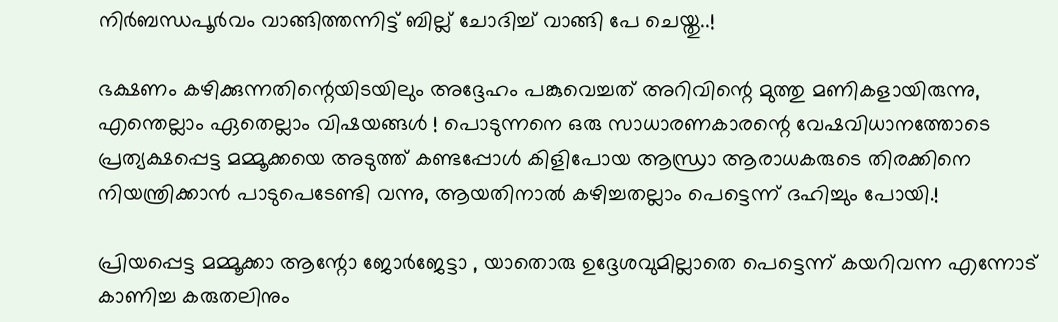നിര്‍ബന്ധപൂര്‍വം വാങ്ങിത്തന്നിട്ട് ബില്ല് ചോദിച്ച് വാങ്ങി പേ ചെയ്തു..!

ഭക്ഷണം കഴിക്കുന്നതിന്റെയിടയിലും അദ്ദേഹം പങ്കുവെച്ചത് അറിവിന്റെ മുത്തു മണികളായിരുന്നു, എന്തെല്ലാം ഏതെല്ലാം വിഷയങ്ങള്‍ ! പൊടുന്നനെ ഒരു സാധാരണകാരന്റെ വേഷവിധാനത്തോടെ പ്രത്യക്ഷപ്പെട്ട മമ്മൂക്കയെ അടുത്ത് കണ്ടപ്പോള്‍ കിളിപോയ ആന്ധ്രാ ആരാധകരുടെ തിരക്കിനെ നിയന്ത്രിക്കാന്‍ പാടുപെടേണ്ടി വന്നു, ആയതിനാല്‍ കഴിച്ചതല്ലാം പെട്ടെന്ന് ദഹിച്ചും പോയി.!

പ്രിയപ്പെട്ട മമ്മൂക്കാ ആന്റോ ജോര്‍ജേട്ടാ , യാതൊരു ഉദ്ദേശവുമില്ലാതെ പെട്ടെന്ന് കയറിവന്ന എന്നോട് കാണിച്ച കരുതലിനും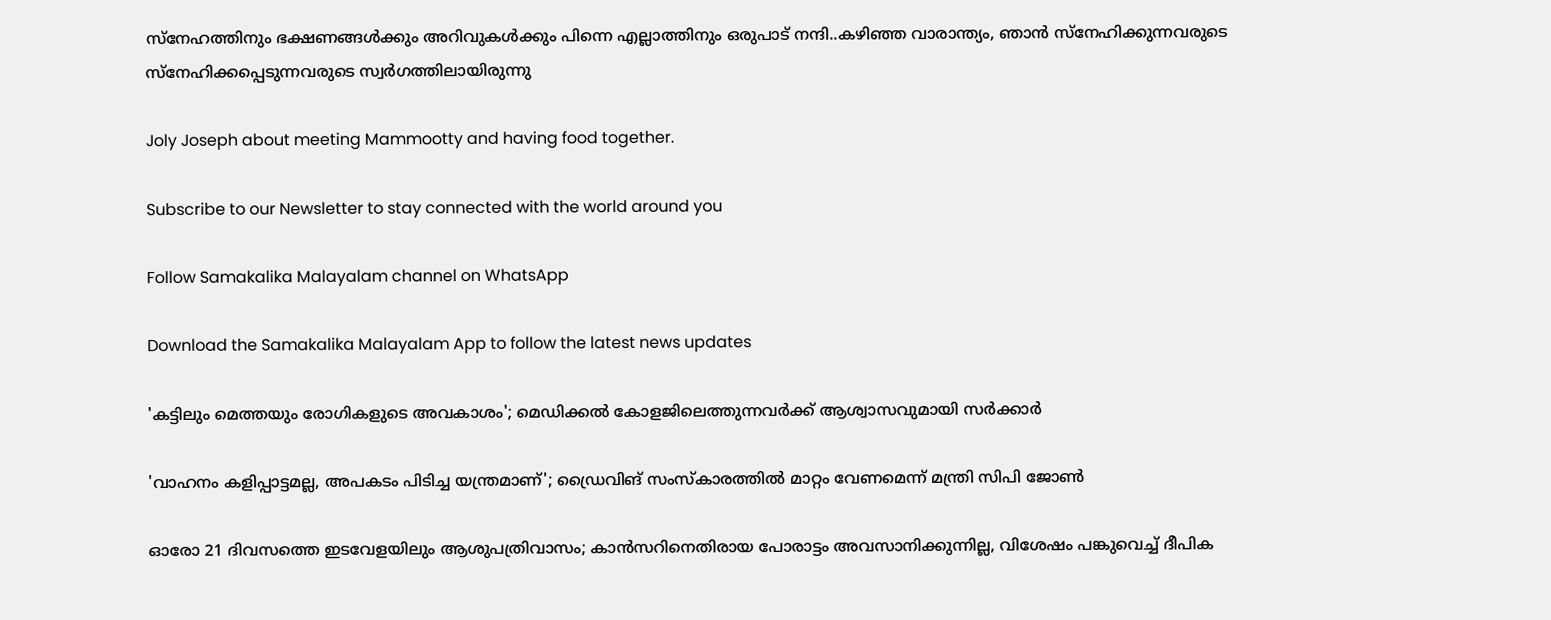സ്‌നേഹത്തിനും ഭക്ഷണങ്ങള്‍ക്കും അറിവുകള്‍ക്കും പിന്നെ എല്ലാത്തിനും ഒരുപാട് നന്ദി..കഴിഞ്ഞ വാരാന്ത്യം, ഞാന്‍ സ്‌നേഹിക്കുന്നവരുടെ സ്‌നേഹിക്കപ്പെടുന്നവരുടെ സ്വര്‍ഗത്തിലായിരുന്നു

Joly Joseph about meeting Mammootty and having food together.

Subscribe to our Newsletter to stay connected with the world around you

Follow Samakalika Malayalam channel on WhatsApp

Download the Samakalika Malayalam App to follow the latest news updates

'കട്ടിലും മെത്തയും രോഗികളുടെ അവകാശം'; മെഡിക്കല്‍ കോളജിലെത്തുന്നവര്‍ക്ക് ആശ്വാസവുമായി സര്‍ക്കാര്‍

'വാഹനം കളിപ്പാട്ടമല്ല, അപകടം പിടിച്ച യന്ത്രമാണ്'; ഡ്രൈവിങ് സംസ്‌കാരത്തില്‍ മാറ്റം വേണമെന്ന് മന്ത്രി സിപി ജോണ്‍

ഓരോ 21 ദിവസത്തെ ഇടവേളയിലും ആശുപത്രിവാസം; കാൻസറിനെതിരായ പോരാട്ടം അവസാനിക്കുന്നില്ല, വിശേഷം പങ്കുവെച്ച് ദീപിക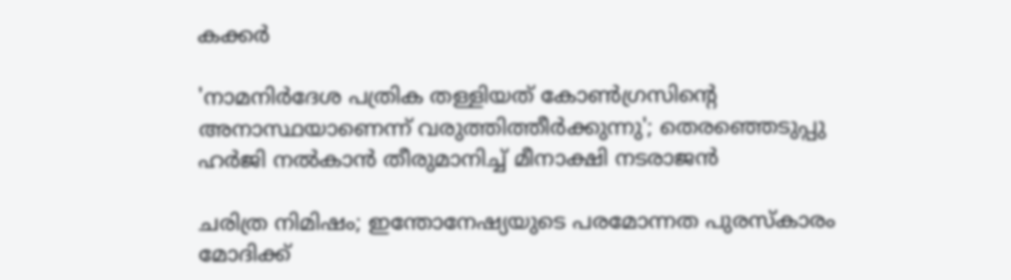കക്കർ

'നാമനിര്‍ദേശ പത്രിക തള്ളിയത് കോണ്‍ഗ്രസിന്റെ അനാസ്ഥയാണെന്ന് വരുത്തിത്തീര്‍ക്കുന്നു'; തെരഞ്ഞെടുപ്പു ഹര്‍ജി നല്‍കാന്‍ തീരുമാനിച്ച് മീനാക്ഷി നടരാജന്‍

ചരിത്ര നിമിഷം; ഇന്തോനേഷ്യയുടെ പരമോന്നത പുരസ്‌കാരം മോദിക്ക്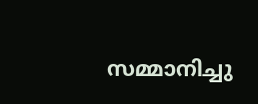സമ്മാനിച്ചു